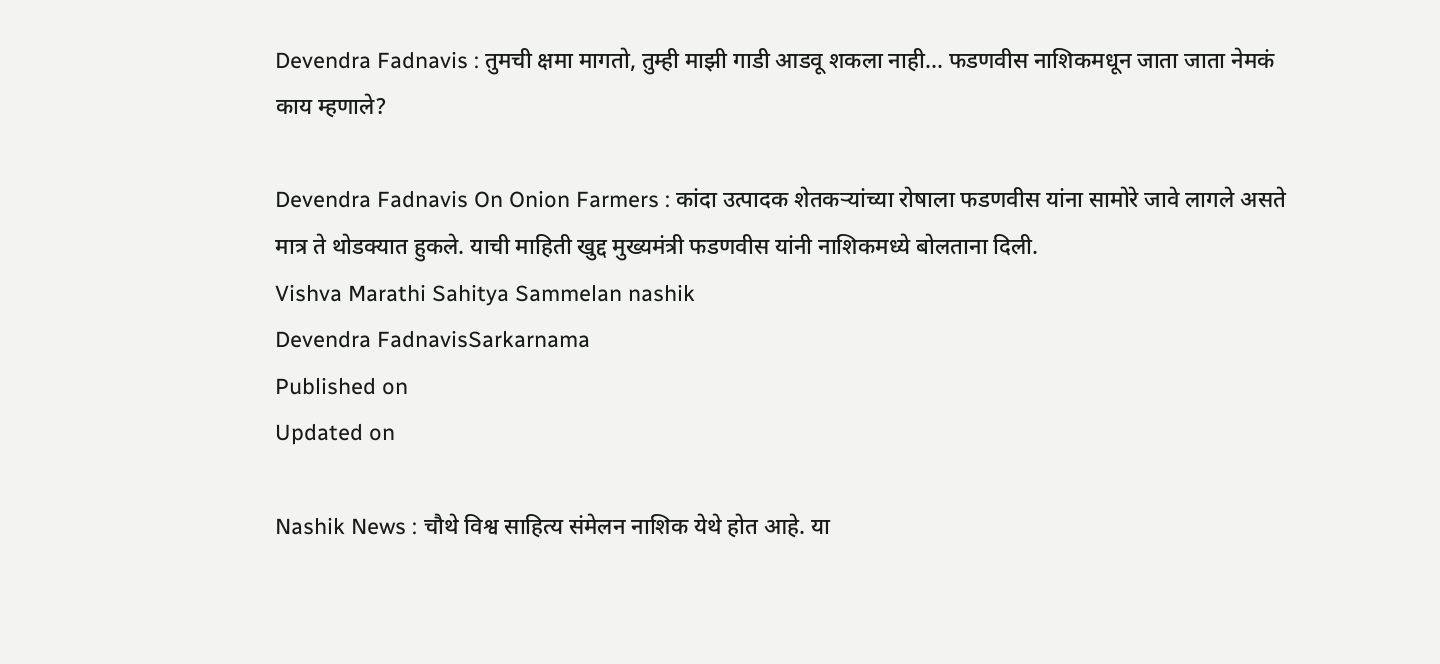Devendra Fadnavis : तुमची क्षमा मागतो, तुम्ही माझी गाडी आडवू शकला नाही... फडणवीस नाशिकमधून जाता जाता नेमकं काय म्हणाले?

Devendra Fadnavis On Onion Farmers : कांदा उत्पादक शेतकऱ्यांच्या रोषाला फडणवीस यांना सामोरे जावे लागले असते मात्र ते थोडक्यात हुकले. याची माहिती खुद्द मुख्यमंत्री फडणवीस यांनी नाशिकमध्ये बोलताना दिली.
Vishva Marathi Sahitya Sammelan nashik
Devendra FadnavisSarkarnama
Published on
Updated on

Nashik News : चौथे विश्व साहित्य संमेलन नाशिक येथे होत आहे. या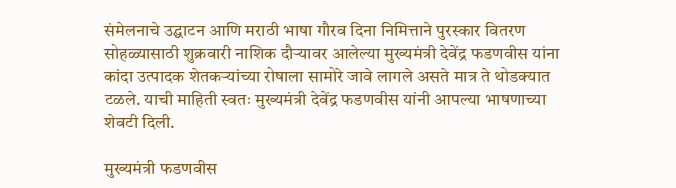संमेलनाचे उद्घाटन आणि मराठी भाषा गौरव दिना निमित्ताने पुरस्कार वितरण सोहळ्यासाठी शुक्रवारी नाशिक दौऱ्यावर आलेल्या मुख्यमंत्री देवेंद्र फडणवीस यांना कांदा उत्पादक शेतकऱ्यांच्या रोषाला सामोरे जावे लागले असते मात्र ते थोडक्यात टळले. याची माहिती स्वतः मुख्यमंत्री देवेंद्र फडणवीस यांनी आपल्या भाषणाच्या शेवटी दिली.

मुख्यमंत्री फडणवीस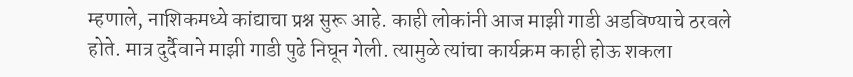म्हणाले, नाशिकमध्ये कांद्याचा प्रश्न सुरू आहे. काही लोकांनी आज माझी गाडी अडविण्याचे ठरवले होते. मात्र दुर्दैवाने माझी गाडी पुढे निघून गेली. त्यामुळे त्यांचा कार्यक्रम काही होऊ शकला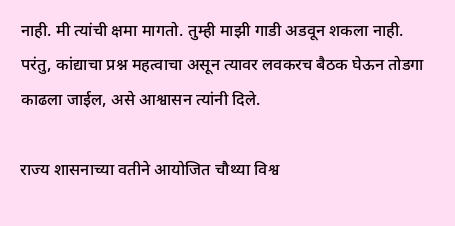नाही. मी त्यांची क्षमा मागतो. तुम्ही माझी गाडी अडवून शकला नाही. परंतु, कांद्याचा प्रश्न महत्वाचा असून त्यावर लवकरच बैठक घेऊन तोडगा काढला जाईल, असे आश्वासन त्यांनी दिले.

राज्य शासनाच्या वतीने आयोजित चौथ्या विश्व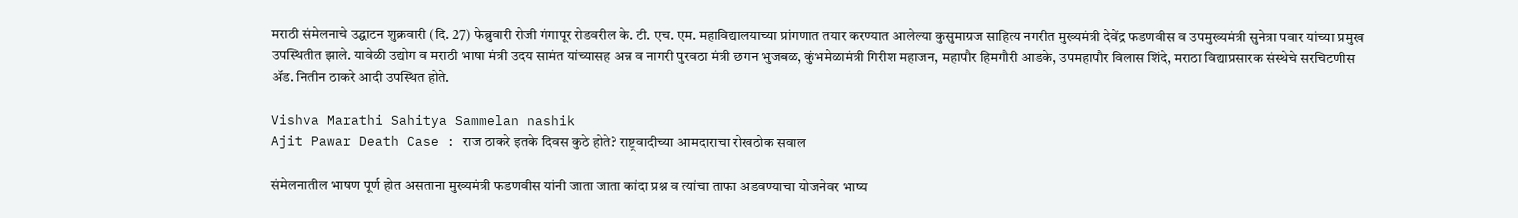मराठी संमेलनाचे उद्घाटन शुक्रवारी (दि. 27) फेब्रुवारी रोजी गंगापूर रोडवरील के. टी. एच. एम. महाविद्यालयाच्या प्रांगणात तयार करण्यात आलेल्या कुसुमाग्रज साहित्य नगरीत मुख्यमंत्री देवेंद्र फडणवीस व उपमुख्यमंत्री सुनेत्रा पवार यांच्या प्रमुख उपस्थितीत झाले. यावेळी उद्योग व मराठी भाषा मंत्री उदय सामंत यांच्यासह अन्न व नागरी पुरवठा मंत्री छगन भुजबळ, कुंभमेळामंत्री गिरीश महाजन, महापौर हिमगौरी आडके, उपमहापौर विलास शिंदे, मराठा विद्याप्रसारक संस्थेचे सरचिटणीस ॲड. नितीन ठाकरे आदी उपस्थित होते.

Vishva Marathi Sahitya Sammelan nashik
Ajit Pawar Death Case : राज ठाकरे इतके दिवस कुठे होते? राष्ट्रवादीच्या आमदाराचा रोखठोक सवाल

संमेलनातील भाषण पूर्ण होत असताना मुख्यमंत्री फडणवीस यांनी जाता जाता कांदा प्रश्न व त्यांचा ताफा अडवण्याचा योजनेवर भाष्य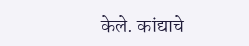केले. कांद्याचे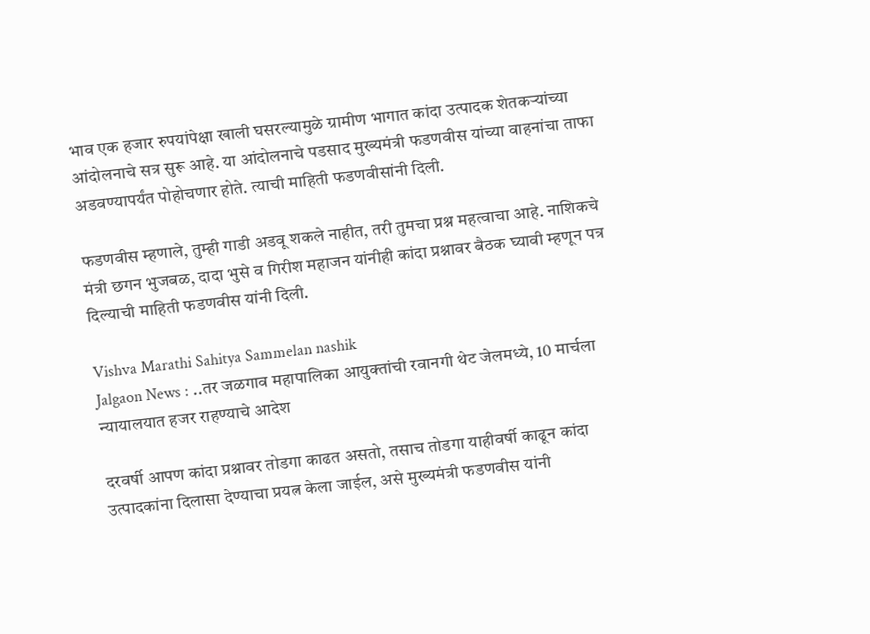भाव एक हजार रुपयांपेक्षा खाली घसरल्यामुळे ग्रामीण भागात कांदा उत्पादक शेतकऱ्यांच्या आंदोलनाचे सत्र सुरू आहे. या आंदोलनाचे पडसाद मुख्यमंत्री फडणवीस यांच्या वाहनांचा ताफा अडवण्यापर्यंत पोहोचणार होते. त्याची माहिती फडणवीसांनी दिली.

फडणवीस म्हणाले, तुम्ही गाडी अडवू शकले नाहीत, तरी तुमचा प्रश्न महत्वाचा आहे. नाशिकचे मंत्री छगन भुजबळ, दादा भुसे व गिरीश महाजन यांनीही कांदा प्रश्नावर बैठक घ्यावी म्हणून पत्र दिल्याची माहिती फडणवीस यांनी दिली.

Vishva Marathi Sahitya Sammelan nashik
Jalgaon News : ..तर जळगाव महापालिका आयुक्तांची रवानगी थेट जेलमध्ये, 10 मार्चला न्यायालयात हजर राहण्याचे आदेश

दरवर्षी आपण कांदा प्रश्नावर तोडगा काढत असतो, तसाच तोडगा याहीवर्षी काढून कांदा उत्पादकांना दिलासा देण्याचा प्रयत्न केला जाईल, असे मुख्यमंत्री फडणवीस यांनी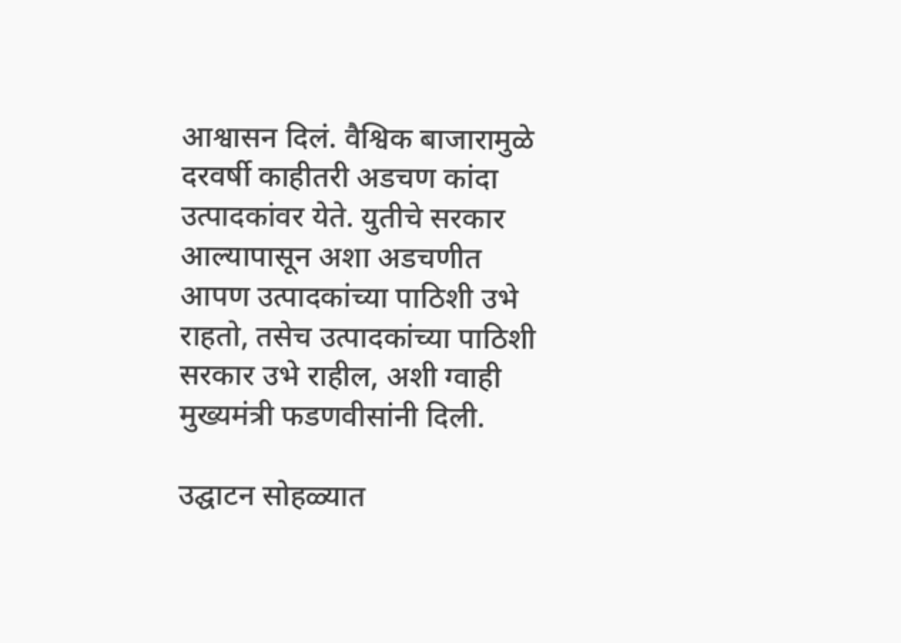आश्वासन दिलं. वैश्विक बाजारामुळे दरवर्षी काहीतरी अडचण कांदा उत्पादकांवर येते. युतीचे सरकार आल्यापासून अशा अडचणीत आपण उत्पादकांच्या पाठिशी उभे राहतो, तसेच उत्पादकांच्या पाठिशी सरकार उभे राहील, अशी ग्वाही मुख्यमंत्री फडणवीसांनी दिली.

उद्घाटन सोहळ्यात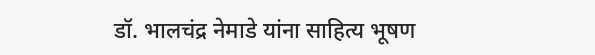डॉ. भालचंद्र नेमाडे यांना साहित्य भूषण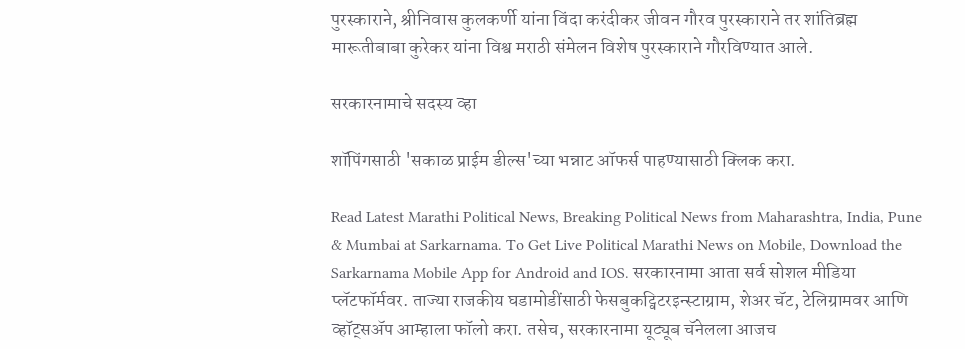पुरस्काराने, श्रीनिवास कुलकर्णी यांना विंदा करंदीकर जीवन गौरव पुरस्काराने तर शांतिब्रह्म मारूतीबाबा कुरेकर यांना विश्व मराठी संमेलन विशेष पुरस्काराने गौरविण्यात आले.

सरकारनामाचे सदस्य व्हा

शॉपिंगसाठी 'सकाळ प्राईम डील्स'च्या भन्नाट ऑफर्स पाहण्यासाठी क्लिक करा.

Read Latest Marathi Political News, Breaking Political News from Maharashtra, India, Pune & Mumbai at Sarkarnama. To Get Live Political Marathi News on Mobile, Download the Sarkarnama Mobile App for Android and IOS. सरकारनामा आता सर्व सोशल मीडिया प्लॅटफॉर्मवर. ताज्या राजकीय घडामोडींसाठी फेसबुकट्विटरइन्स्टाग्राम, शेअर चॅट, टेलिग्रामवर आणि व्हॉट्सॲप आम्हाला फॉलो करा. तसेच, सरकारनामा यूट्यूब चॅनेलला आजच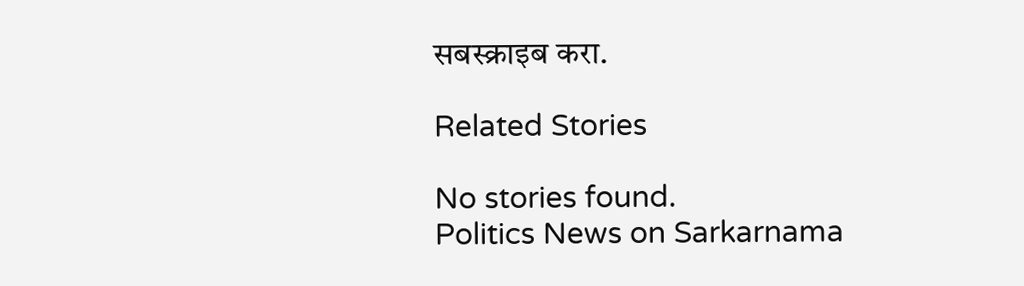सबस्क्राइब करा.

Related Stories

No stories found.
Politics News on Sarkarnama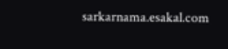sarkarnama.esakal.com